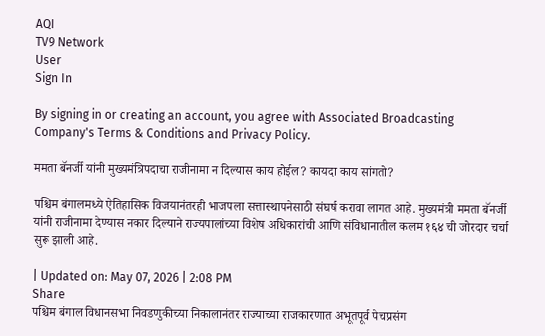AQI
TV9 Network
User
Sign In

By signing in or creating an account, you agree with Associated Broadcasting Company's Terms & Conditions and Privacy Policy.

ममता बॅनर्जी यांनी मुख्यमंत्रि‍पदाचा राजीनामा न दिल्यास काय होईल? कायदा काय सांगतो?

पश्चिम बंगालमध्ये ऐतिहासिक विजयानंतरही भाजपला सत्तास्थापनेसाठी संघर्ष करावा लागत आहे. मुख्यमंत्री ममता बॅनर्जी यांनी राजीनामा देण्यास नकार दिल्याने राज्यपालांच्या विशेष अधिकारांची आणि संविधानातील कलम १६४ ची जोरदार चर्चा सुरू झाली आहे.

| Updated on: May 07, 2026 | 2:08 PM
Share
पश्चिम बंगाल विधानसभा निवडणुकीच्या निकालानंतर राज्याच्या राजकारणात अभूतपूर्व पेचप्रसंग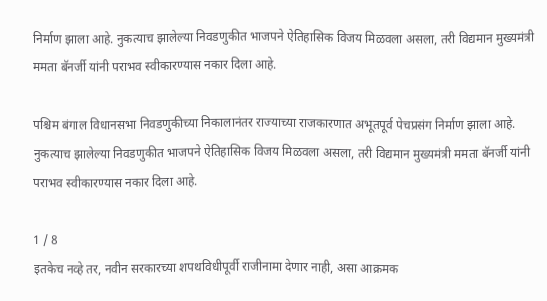निर्माण झाला आहे. नुकत्याच झालेल्या निवडणुकीत भाजपने ऐतिहासिक विजय मिळवला असला, तरी विद्यमान मुख्यमंत्री ममता बॅनर्जी यांनी पराभव स्वीकारण्यास नकार दिला आहे.

पश्चिम बंगाल विधानसभा निवडणुकीच्या निकालानंतर राज्याच्या राजकारणात अभूतपूर्व पेचप्रसंग निर्माण झाला आहे. नुकत्याच झालेल्या निवडणुकीत भाजपने ऐतिहासिक विजय मिळवला असला, तरी विद्यमान मुख्यमंत्री ममता बॅनर्जी यांनी पराभव स्वीकारण्यास नकार दिला आहे.

1 / 8
इतकेच नव्हे तर, नवीन सरकारच्या शपथविधीपूर्वी राजीनामा देणार नाही, असा आक्रमक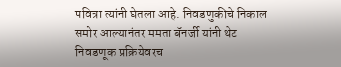पवित्रा त्यांनी घेतला आहे. निवडणुकीचे निकाल समोर आल्यानंतर ममता बॅनर्जी यांनी थेट निवडणूक प्रक्रियेवरच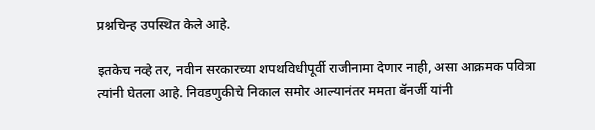प्रश्नचिन्ह उपस्थित केले आहे.

इतकेच नव्हे तर, नवीन सरकारच्या शपथविधीपूर्वी राजीनामा देणार नाही, असा आक्रमक पवित्रा त्यांनी घेतला आहे. निवडणुकीचे निकाल समोर आल्यानंतर ममता बॅनर्जी यांनी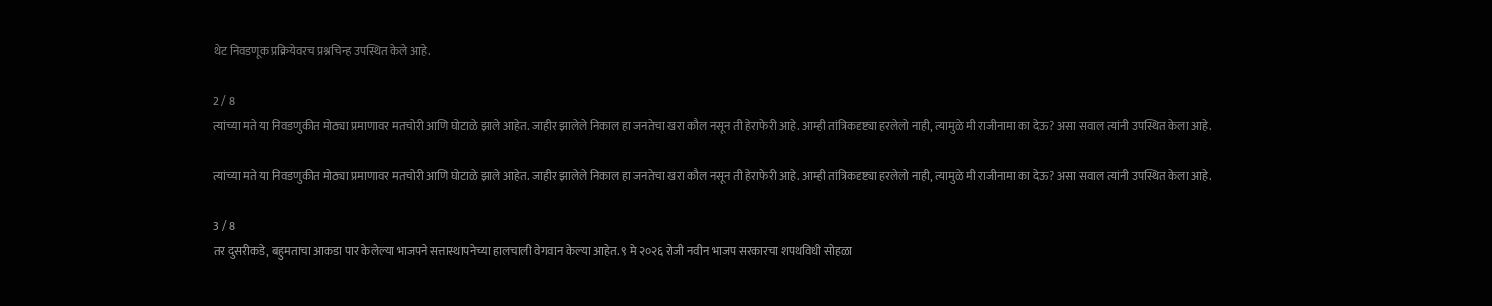थेट निवडणूक प्रक्रियेवरच प्रश्नचिन्ह उपस्थित केले आहे.

2 / 8
त्यांच्या मते या निवडणुकीत मोठ्या प्रमाणावर मतचोरी आणि घोटाळे झाले आहेत. जाहीर झालेले निकाल हा जनतेचा खरा कौल नसून ती हेराफेरी आहे. आम्ही तांत्रिकदृष्ट्या हरलेलो नाही, त्यामुळे मी राजीनामा का देऊ? असा सवाल त्यांनी उपस्थित केला आहे.

त्यांच्या मते या निवडणुकीत मोठ्या प्रमाणावर मतचोरी आणि घोटाळे झाले आहेत. जाहीर झालेले निकाल हा जनतेचा खरा कौल नसून ती हेराफेरी आहे. आम्ही तांत्रिकदृष्ट्या हरलेलो नाही, त्यामुळे मी राजीनामा का देऊ? असा सवाल त्यांनी उपस्थित केला आहे.

3 / 8
तर दुसरीकडे, बहुमताचा आकडा पार केलेल्या भाजपने सत्तास्थापनेच्या हालचाली वेगवान केल्या आहेत. ९ मे २०२६ रोजी नवीन भाजप सरकारचा शपथविधी सोहळा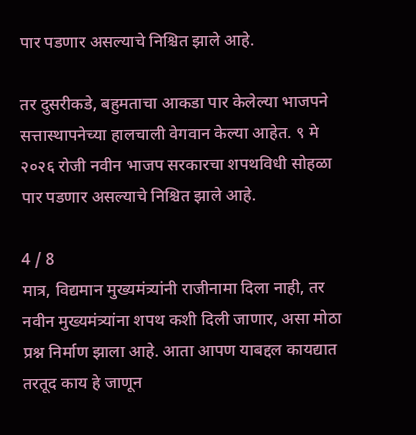पार पडणार असल्याचे निश्चित झाले आहे.

तर दुसरीकडे, बहुमताचा आकडा पार केलेल्या भाजपने सत्तास्थापनेच्या हालचाली वेगवान केल्या आहेत. ९ मे २०२६ रोजी नवीन भाजप सरकारचा शपथविधी सोहळा पार पडणार असल्याचे निश्चित झाले आहे.

4 / 8
मात्र, विद्यमान मुख्यमंत्र्यांनी राजीनामा दिला नाही, तर नवीन मुख्यमंत्र्यांना शपथ कशी दिली जाणार, असा मोठा प्रश्न निर्माण झाला आहे. आता आपण याबद्दल कायद्यात तरतूद काय हे जाणून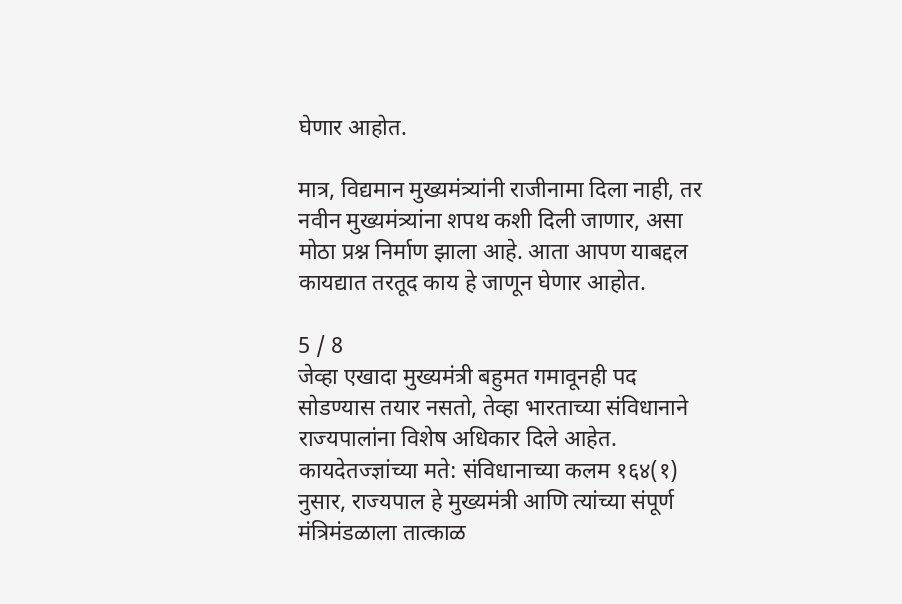घेणार आहोत.

मात्र, विद्यमान मुख्यमंत्र्यांनी राजीनामा दिला नाही, तर नवीन मुख्यमंत्र्यांना शपथ कशी दिली जाणार, असा मोठा प्रश्न निर्माण झाला आहे. आता आपण याबद्दल कायद्यात तरतूद काय हे जाणून घेणार आहोत.

5 / 8
जेव्हा एखादा मुख्यमंत्री बहुमत गमावूनही पद सोडण्यास तयार नसतो, तेव्हा भारताच्या संविधानाने राज्यपालांना विशेष अधिकार दिले आहेत. कायदेतज्ज्ञांच्या मते: संविधानाच्या कलम १६४(१) नुसार, राज्यपाल हे मुख्यमंत्री आणि त्यांच्या संपूर्ण मंत्रिमंडळाला तात्काळ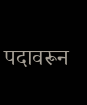पदावरून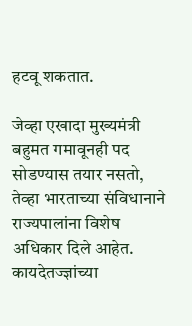हटवू शकतात.

जेव्हा एखादा मुख्यमंत्री बहुमत गमावूनही पद सोडण्यास तयार नसतो, तेव्हा भारताच्या संविधानाने राज्यपालांना विशेष अधिकार दिले आहेत. कायदेतज्ज्ञांच्या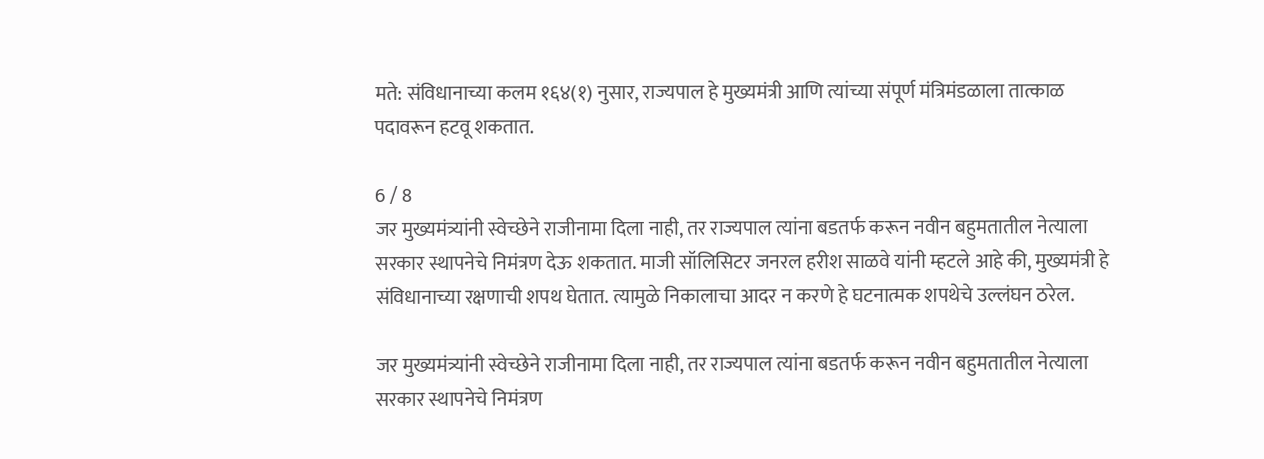मते: संविधानाच्या कलम १६४(१) नुसार, राज्यपाल हे मुख्यमंत्री आणि त्यांच्या संपूर्ण मंत्रिमंडळाला तात्काळ पदावरून हटवू शकतात.

6 / 8
जर मुख्यमंत्र्यांनी स्वेच्छेने राजीनामा दिला नाही, तर राज्यपाल त्यांना बडतर्फ करून नवीन बहुमतातील नेत्याला सरकार स्थापनेचे निमंत्रण देऊ शकतात. माजी सॉलिसिटर जनरल हरीश साळवे यांनी म्हटले आहे की, मुख्यमंत्री हे संविधानाच्या रक्षणाची शपथ घेतात. त्यामुळे निकालाचा आदर न करणे हे घटनात्मक शपथेचे उल्लंघन ठरेल.

जर मुख्यमंत्र्यांनी स्वेच्छेने राजीनामा दिला नाही, तर राज्यपाल त्यांना बडतर्फ करून नवीन बहुमतातील नेत्याला सरकार स्थापनेचे निमंत्रण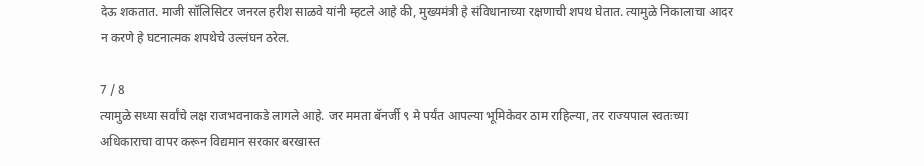देऊ शकतात. माजी सॉलिसिटर जनरल हरीश साळवे यांनी म्हटले आहे की, मुख्यमंत्री हे संविधानाच्या रक्षणाची शपथ घेतात. त्यामुळे निकालाचा आदर न करणे हे घटनात्मक शपथेचे उल्लंघन ठरेल.

7 / 8
त्यामुळे सध्या सर्वांचे लक्ष राजभवनाकडे लागले आहे. जर ममता बॅनर्जी ९ मे पर्यंत आपल्या भूमिकेवर ठाम राहिल्या, तर राज्यपाल स्वतःच्या अधिकाराचा वापर करून विद्यमान सरकार बरखास्त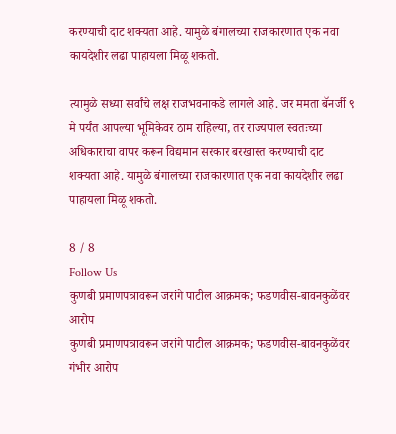करण्याची दाट शक्यता आहे. यामुळे बंगालच्या राजकारणात एक नवा कायदेशीर लढा पाहायला मिळू शकतो.

त्यामुळे सध्या सर्वांचे लक्ष राजभवनाकडे लागले आहे. जर ममता बॅनर्जी ९ मे पर्यंत आपल्या भूमिकेवर ठाम राहिल्या, तर राज्यपाल स्वतःच्या अधिकाराचा वापर करून विद्यमान सरकार बरखास्त करण्याची दाट शक्यता आहे. यामुळे बंगालच्या राजकारणात एक नवा कायदेशीर लढा पाहायला मिळू शकतो.

8 / 8
Follow Us
कुणबी प्रमाणपत्रावरून जरांगे पाटील आक्रमक; फडणवीस-बावनकुळेंवर आरोप
कुणबी प्रमाणपत्रावरून जरांगे पाटील आक्रमक; फडणवीस-बावनकुळेंवर गंभीर आरोप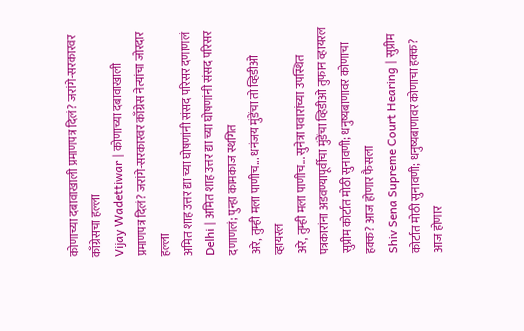कोणाच्या दबावाखाली प्रमाणपत्र दिलं? जरांगे-सरकारवर काँग्रेसचा हल्ला
Vijay Wadettiwar | कोणाच्या दबावाखाली प्रमाणपत्र दिलं? जरांगे-सरकारवर काँग्रेस नेत्यांचा जोरदार हल्ला
अमित शाह उत्तर द्या च्या घोषणांनी संसद परिसर दणाणलं
Delhi | अमित शाह उत्तर द्या च्या घोषणांनी संसद परिसर दणाणलं; पुन्हा कामकाज स्थगित
अरे, तुम्ही मला पाणीच... धनंजय मुंडेंचा तो व्हिडीओ व्हायरल
अरे, तुम्ही मला पाणीच... सुनेत्रा पवारांच्या उपस्थित पत्रकारांना अडवण्यापूर्वीचा मुंडेंचा व्हिडीओ तुफान व्हायरल
सुप्रीम कोर्टात मोठी सुनावणी; धनुष्यबाणावर कोणाचा हक्क? आज होणार फैसला
Shiv Sena Supreme Court Hearing | सुप्रीम कोर्टात मोठी सुनावणी; धनुष्यबाणावर कोणाचा हक्क? आज होणार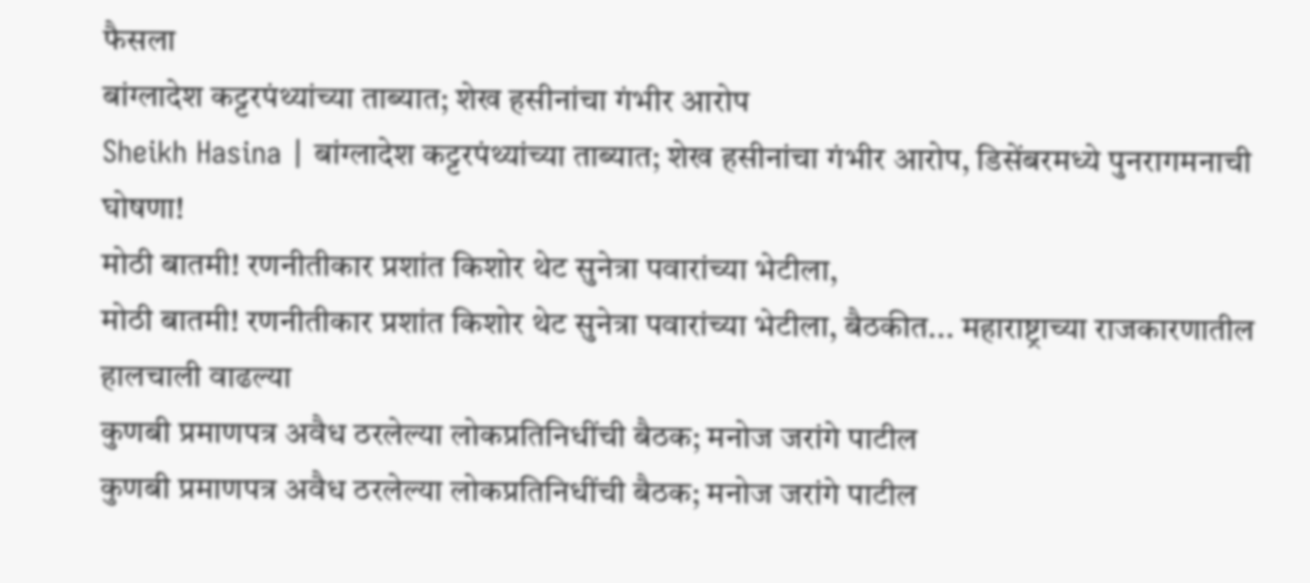फैसला
बांग्लादेश कट्टरपंथ्यांच्या ताब्यात; शेख हसीनांचा गंभीर आरोप
Sheikh Hasina | बांग्लादेश कट्टरपंथ्यांच्या ताब्यात; शेख हसीनांचा गंभीर आरोप, डिसेंबरमध्ये पुनरागमनाची घोषणा!
मोठी बातमी! रणनीतीकार प्रशांत किशोर थेट सुनेत्रा पवारांच्या भेटीला,
मोठी बातमी! रणनीतीकार प्रशांत किशोर थेट सुनेत्रा पवारांच्या भेटीला, बैठकीत... महाराष्ट्राच्या राजकारणातील हालचाली वाढल्या
कुणबी प्रमाणपत्र अवैध ठरलेल्या लोकप्रतिनिधींची बैठक; मनोज जरांगे पाटील
कुणबी प्रमाणपत्र अवैध ठरलेल्या लोकप्रतिनिधींची बैठक; मनोज जरांगे पाटील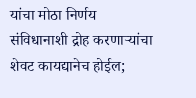यांचा मोठा निर्णय
संविधानाशी द्रोह करणाऱ्यांचा शेवट कायद्यानेच होईल;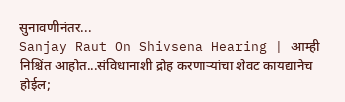सुनावणीनंतर...
Sanjay Raut On Shivsena Hearing | आम्ही निश्चिंत आहोत...संविधानाशी द्रोह करणाऱ्यांचा शेवट कायद्यानेच होईल;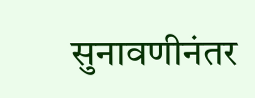सुनावणीनंतर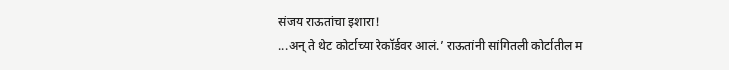संजय राऊतांचा इशारा!
...अन् ते थेट कोर्टाच्या रेकॉर्डवर आलं.’ राऊतांनी सांगितली कोर्टातील म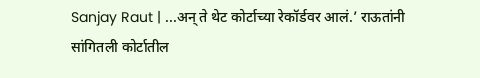Sanjay Raut | ...अन् ते थेट कोर्टाच्या रेकॉर्डवर आलं.’ राऊतांनी सांगितली कोर्टातील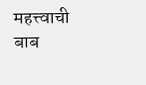महत्त्वाची बाब